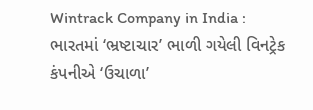Wintrack Company in India : ભારતમાં ‘ભ્રષ્ટાચાર’ ભાળી ગયેલી વિનટ્રેક કંપનીએ ‘ઉચાળા’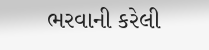ભરવાની કરેલી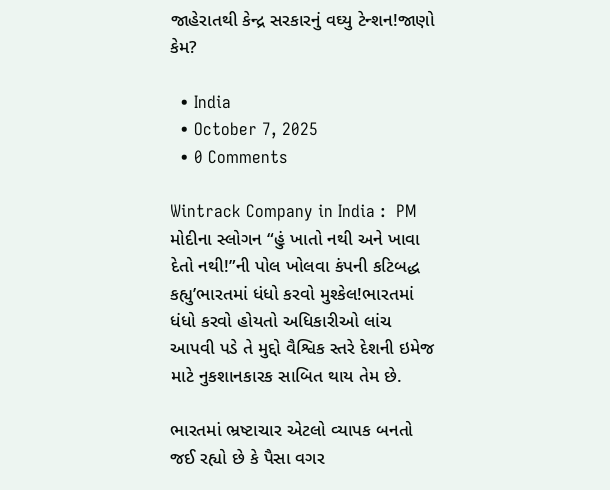જાહેરાતથી કેન્દ્ર સરકારનું વઘ્યુ ટેન્શન!જાણો કેમ?

  • India
  • October 7, 2025
  • 0 Comments

Wintrack Company in India :  PM મોદીના સ્લોગન “હું ખાતો નથી અને ખાવા દેતો નથી!”ની પોલ ખોલવા કંપની કટિબદ્ધ કહ્યુ’ભારતમાં ધંધો કરવો મુશ્કેલ!ભારતમાં ધંધો કરવો હોયતો અધિકારીઓ લાંચ આપવી પડે તે મુદ્દો વૈશ્વિક સ્તરે દેશની ઇમેજ માટે નુકશાનકારક સાબિત થાય તેમ છે.

ભારતમાં ભ્રષ્ટાચાર એટલો વ્યાપક બનતો જઈ રહ્યો છે કે પૈસા વગર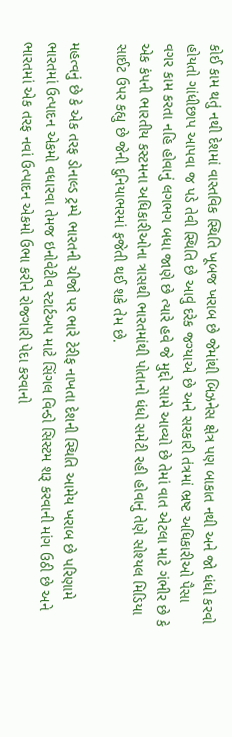કોઈ કામ થતું નથી દેશમાં વાસ્તવિક સ્થિતિ ખૂબજ ખરાબ છે જેમાંથી બિઝનેસ ક્ષેત્ર પણ બાકાત નથી અને જો ધંધો કરવો હોયતો ગાંધીછાપ આપવા જ પડે તેવી સ્થિતિ છે આવું દરેક જગ્યાએ છે અને સરકારી તંત્રમાં ભ્રષ્ટ અધિકારીઓ પૈસા વગર કામ કરતા નહિ હોવાનું લગભગ બધા જાણે છે ત્યારે હવે જે મુદ્દો સામે આવ્યો છે તેમાં વાત એટલા માટે ગંભીર છે કે એક કંપની ભારતીય કસ્ટમના અધિકારીઓના ત્રાસથી ભારતમાંથી પોતાનો ધંધો સમેટી રહી હોવાનું તેણે સોશ્યલ મિડિયા સાઈટ ઉપર કહ્યુ છે જેની દુનિયાભરમાં ફજેતી થઈ શકે તેમ છે.

મહત્વનું છે કે એક તરફ ડોનાલ્ડ ટ્રમ્પે ભારતની ચીજો પર ભારે ટેરીફ નાખતા દેશની સ્થિતિ આમેય ખરાબ છે પરિણામે ભારતમાં ઉત્પાદન એકમો વધારવા તેમજ ઇનોવેટીવ સ્ટાર્ટઅપ માટે સિંગલ વિન્ડો સિસ્ટમ શરૂ કરવાની માંગ ઉઠી છે અને ભારતમાં એક તરફ નવાં ઉત્પાદન એકમો ઉભા કરીને રોજગારી પેદા કરવાનો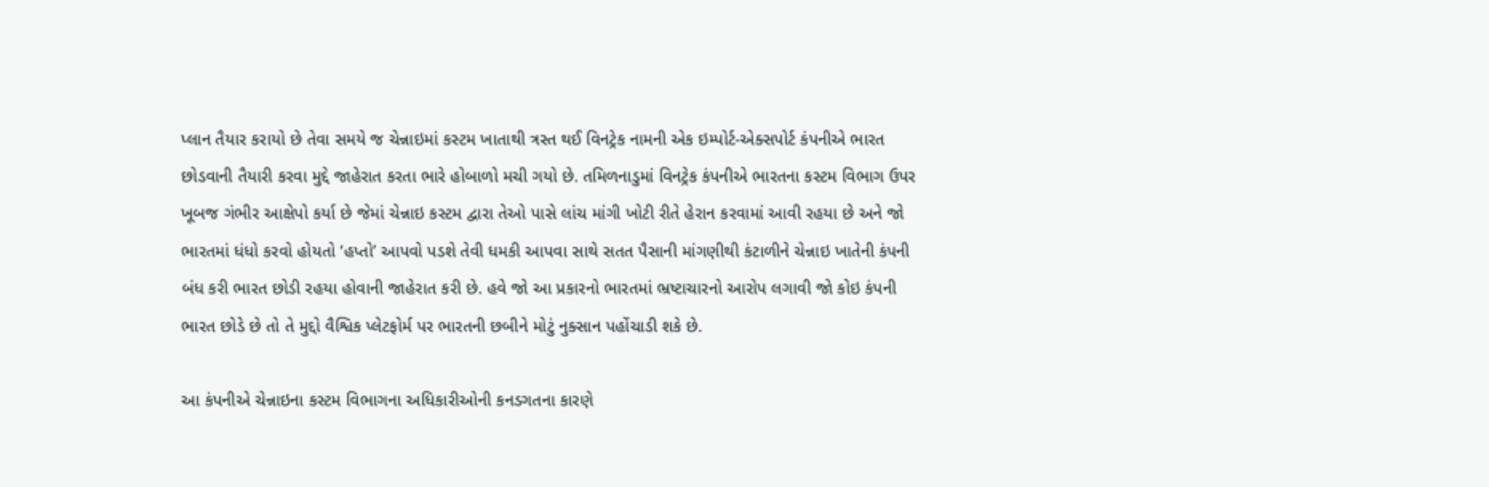પ્લાન તૈયાર કરાયો છે તેવા સમયે જ ચેન્નાઇમાં કસ્ટમ ખાતાથી ત્રસ્ત થઈ વિનટ્રેક નામની એક ઇમ્પોર્ટ-એક્સપોર્ટ કંપનીએ ભારત છોડવાની તૈયારી કરવા મુદ્દે જાહેરાત કરતા ભારે હોબાળો મચી ગયો છે. તમિળનાડુમાં વિનટ્રેક કંપનીએ ભારતના કસ્ટમ વિભાગ ઉપર ખૂબજ ગંભીર આક્ષેપો કર્યા છે જેમાં ચેન્નાઇ કસ્ટમ દ્વારા તેઓ પાસે લાંચ માંગી ખોટી રીતે હેરાન કરવામાં આવી રહયા છે અને જો ભારતમાં ધંધો કરવો હોયતો ‘હપ્તો’ આપવો પડશે તેવી ધમકી આપવા સાથે સતત પૈસાની માંગણીથી કંટાળીને ચેન્નાઇ ખાતેની કંપની બંધ કરી ભારત છોડી રહયા હોવાની જાહેરાત કરી છે. હવે જો આ પ્રકારનો ભારતમાં ભ્રષ્ટાચારનો આરોપ લગાવી જો કોઇ કંપની ભારત છોડે છે તો તે મુદ્દો વૈશ્વિક પ્લેટફોર્મ પર ભારતની છબીને મોટું નુક્સાન પહોંચાડી શકે છે.

આ કંપનીએ ચેન્નાઇના કસ્ટમ વિભાગના અધિકારીઓની કનડગતના કારણે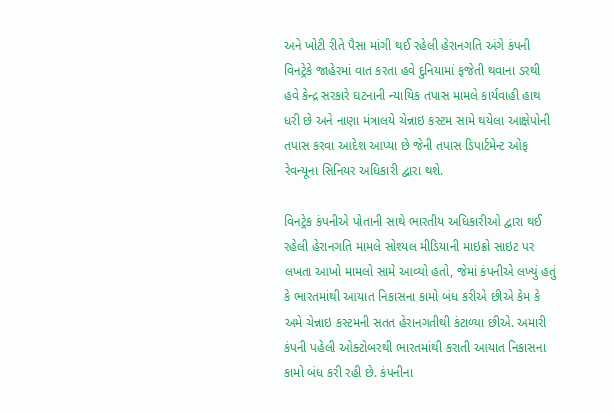અને ખોટી રીતે પૈસા માંગી થઈ રહેલી હેરાનગતિ અંગે કંપની વિનટ્રેકે જાહેરમાં વાત કરતા હવે દુનિયામાં ફજેતી થવાના ડરથી હવે કેન્દ્ર સરકારે ઘટનાની ન્યાયિક તપાસ મામલે કાર્યવાહી હાથ ધરી છે અને નાણા મંત્રાલયે ચેન્નાઇ કસ્ટમ સામે થયેલા આક્ષેપોની તપાસ કરવા આદેશ આપ્યા છે જેની તપાસ ડિપાર્ટમેન્ટ ઓફ રેવન્યૂના સિનિયર અધિકારી દ્વારા થશે.

વિનટ્રેક કંપનીએ પોતાની સાથે ભારતીય અધિકારીઓ દ્વારા થઈ રહેલી હેરાનગતિ મામલે સોશ્યલ મીડિયાની માઇક્રો સાઇટ પર લખતા આખો મામલો સામે આવ્યો હતો, જેમાં કંપનીએ લખ્યું હતું કે ભારતમાંથી આયાત નિકાસના કામો બંધ કરીએ છીએ કેમ કે અમે ચેન્નાઇ કસ્ટમની સતત હેરાનગતીથી કંટાળ્યા છીએ. અમારી કંપની પહેલી ઓક્ટોબરથી ભારતમાંથી કરાતી આયાત નિકાસના કામો બંધ કરી રહી છે. કંપનીના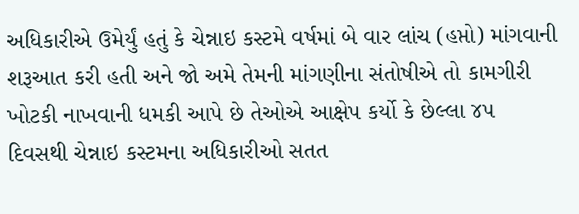અધિકારીએ ઉમેર્યું હતું કે ચેન્નાઇ કસ્ટમે વર્ષમાં બે વાર લાંચ (હપ્તો) માંગવાની શરૂઆત કરી હતી અને જો અમે તેમની માંગણીના સંતોષીએ તો કામગીરી ખોટકી નાખવાની ધમકી આપે છે તેઓએ આક્ષેપ કર્યો કે છેલ્લા ૪૫ દિવસથી ચેન્નાઇ કસ્ટમના અધિકારીઓ સતત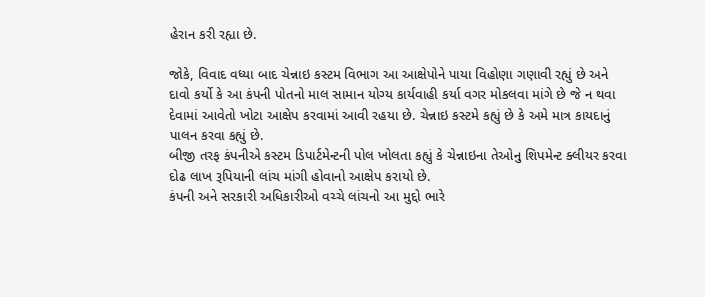હેરાન કરી રહ્યા છે.

જોકે, વિવાદ વધ્યા બાદ ચેન્નાઇ કસ્ટમ વિભાગ આ આક્ષેપોને પાયા વિહોણા ગણાવી રહ્યું છે અને દાવો કર્યો કે આ કંપની પોતનો માલ સામાન યોગ્ય કાર્યવાહી કર્યા વગર મોકલવા માંગે છે જે ન થવા દેવામાં આવેતો ખોટા આક્ષેપ કરવામાં આવી રહયા છે. ચેન્નાઇ કસ્ટમે કહ્યું છે કે અમે માત્ર કાયદાનું પાલન કરવા કહ્યું છે.
બીજી તરફ કંપનીએ કસ્ટમ ડિપાર્ટમેન્ટની પોલ ખોલતા કહ્યું કે ચેન્નાઇના તેઓનુ શિપમેન્ટ ક્લીયર કરવા દોઢ લાખ રૂપિયાની લાંચ માંગી હોવાનો આક્ષેપ કરાયો છે.
કંપની અને સરકારી અધિકારીઓ વચ્ચે લાંચનો આ મુદ્દો ભારે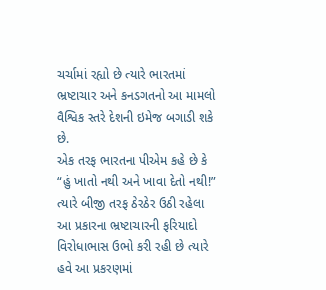ચર્ચામાં રહ્યો છે ત્યારે ભારતમાં ભ્રષ્ટાચાર અને કનડગતનો આ મામલો વૈશ્વિક સ્તરે દેશની ઇમેજ બગાડી શકે છે.
એક તરફ ભારતના પીએમ કહે છે કે “હું ખાતો નથી અને ખાવા દેતો નથી!” ત્યારે બીજી તરફ ઠેરઠેર ઉઠી રહેલા આ પ્રકારના ભ્રષ્ટાચારની ફરિયાદો વિરોધાભાસ ઉભો કરી રહી છે ત્યારે હવે આ પ્રકરણમાં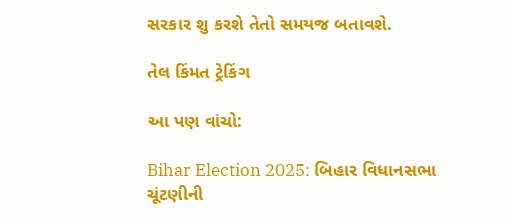સરકાર શુ કરશે તેતો સમયજ બતાવશે.

તેલ કિંમત ટ્રેકિંગ

આ પણ વાંચો:

Bihar Election 2025: બિહાર વિધાનસભા ચૂંટણીની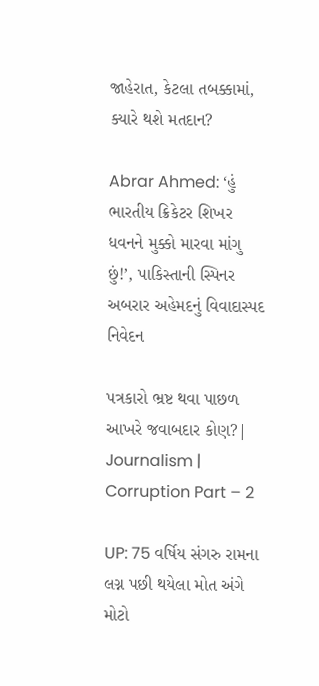જાહેરાત, કેટલા તબક્કામાં, ક્યારે થશે મતદાન?

Abrar Ahmed: ‘હું ભારતીય ક્રિકેટર શિખર ધવનને મુક્કો મારવા માંગુ છું!’, પાકિસ્તાની સ્પિનર અબરાર અહેમદનું વિવાદાસ્પદ નિવેદન

પત્રકારો ભ્રષ્ટ થવા પાછળ આખરે જવાબદાર કોણ?| Journalism | Corruption Part – 2

UP: 75 વર્ષિય સંગરુ રામના લગ્ન પછી થયેલા મોત અંગે મોટો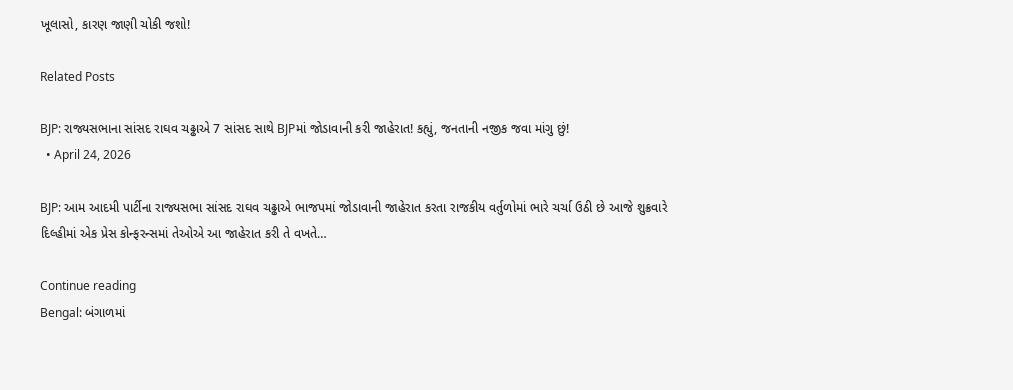ખૂલાસો, કારણ જાણી ચોકી જશો!

Related Posts

BJP: રાજ્યસભાના સાંસદ રાઘવ ચઢ્ઢાએ 7 સાંસદ સાથે BJPમાં જોડાવાની કરી જાહેરાત! કહ્યું, જનતાની નજીક જવા માંગુ છું!
  • April 24, 2026

BJP: આમ આદમી પાર્ટીના રાજ્યસભા સાંસદ રાઘવ ચઢ્ઢાએ ભાજપમાં જોડાવાની જાહેરાત કરતા રાજકીય વર્તુળોમાં ભારે ચર્ચા ઉઠી છે આજે શુક્રવારે દિલ્હીમાં એક પ્રેસ કોન્ફરન્સમાં તેઓએ આ જાહેરાત કરી તે વખતે…

Continue reading
Bengal: બંગાળમાં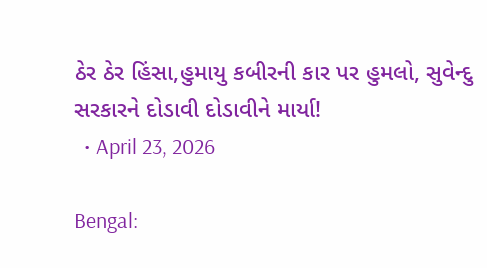ઠેર ઠેર હિંસા,હુમાયુ કબીરની કાર પર હુમલો, સુવેન્દુ સરકારને દોડાવી દોડાવીને માર્યા!
  • April 23, 2026

Bengal: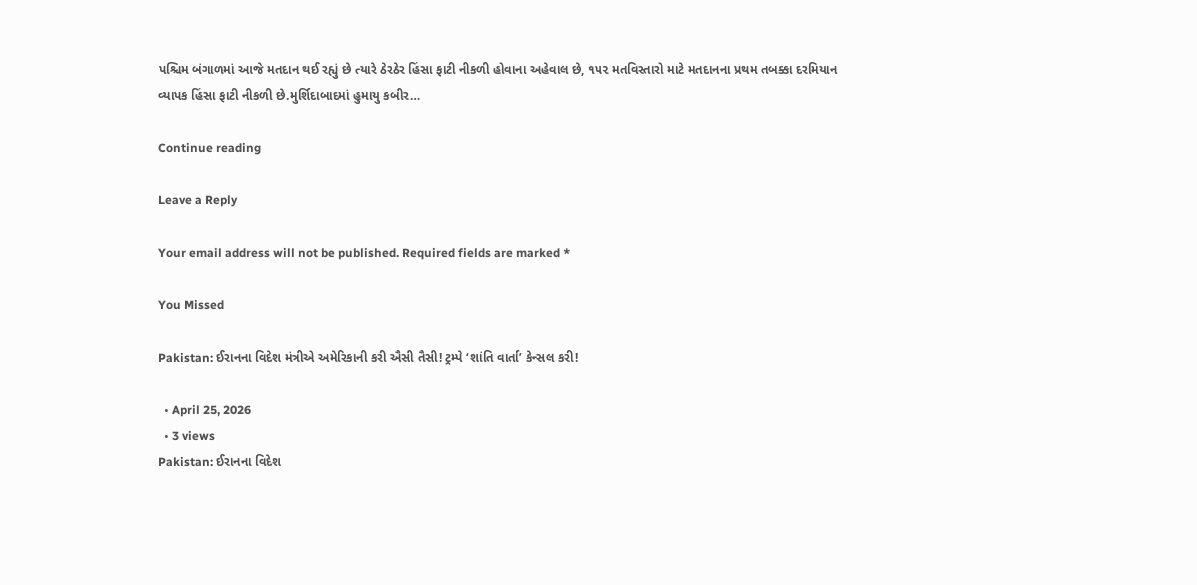પશ્ચિમ બંગાળમાં આજે મતદાન થઈ રહ્યું છે ત્યારે ઠેરઠેર હિંસા ફાટી નીકળી હોવાના અહેવાલ છે, ૧૫૨ મતવિસ્તારો માટે મતદાનના પ્રથમ તબક્કા દરમિયાન વ્યાપક હિંસા ફાટી નીકળી છે.મુર્શિદાબાદમાં હુમાયુ કબીર…

Continue reading

Leave a Reply

Your email address will not be published. Required fields are marked *

You Missed

Pakistan: ઈરાનના વિદેશ મંત્રીએ અમેરિકાની કરી ઐસી તૈસી! ટ્રમ્પે ‘શાંતિ વાર્તા’ કેન્સલ કરી!

  • April 25, 2026
  • 3 views
Pakistan: ઈરાનના વિદેશ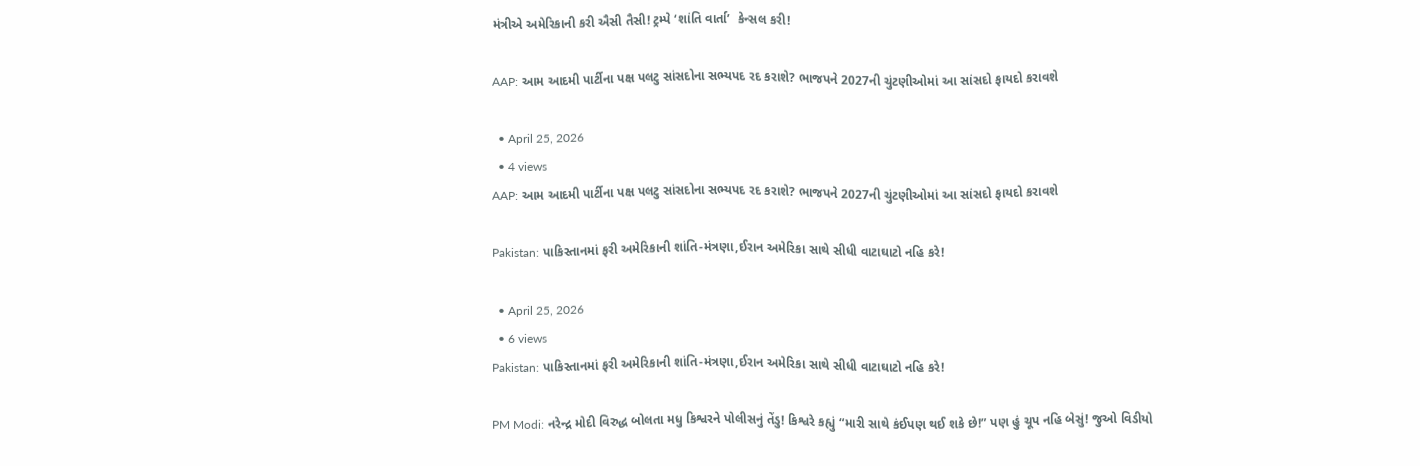મંત્રીએ અમેરિકાની કરી ઐસી તૈસી! ટ્રમ્પે ‘શાંતિ વાર્તા’  કેન્સલ કરી!

AAP: આમ આદમી પાર્ટીના પક્ષ પલટુ સાંસદોના સભ્યપદ રદ કરાશે? ભાજપને 2027ની ચુંટણીઓમાં આ સાંસદો ફાયદો કરાવશે

  • April 25, 2026
  • 4 views
AAP: આમ આદમી પાર્ટીના પક્ષ પલટુ સાંસદોના સભ્યપદ રદ કરાશે? ભાજપને 2027ની ચુંટણીઓમાં આ સાંસદો ફાયદો કરાવશે

Pakistan: પાકિસ્તાનમાં ફરી અમેરિકાની શાંતિ-મંત્રણા,ઈરાન અમેરિકા સાથે સીધી વાટાઘાટો નહિ કરે!

  • April 25, 2026
  • 6 views
Pakistan: પાકિસ્તાનમાં ફરી અમેરિકાની શાંતિ-મંત્રણા,ઈરાન અમેરિકા સાથે સીધી વાટાઘાટો નહિ કરે!

PM Modi: નરેન્દ્ર મોદી વિરુદ્ધ બોલતા મધુ કિશ્વરને પોલીસનું તેંડુ! કિશ્વરે કહ્યું “મારી સાથે કંઈપણ થઈ શકે છે!” પણ હું ચૂપ નહિ બેસું! જુઓ વિડીયો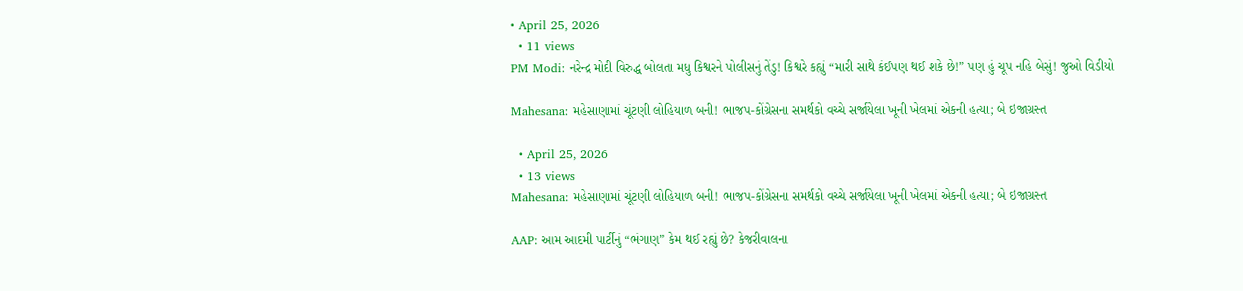• April 25, 2026
  • 11 views
PM Modi: નરેન્દ્ર મોદી વિરુદ્ધ બોલતા મધુ કિશ્વરને પોલીસનું તેંડુ! કિશ્વરે કહ્યું “મારી સાથે કંઈપણ થઈ શકે છે!” પણ હું ચૂપ નહિ બેસું! જુઓ વિડીયો

Mahesana: મહેસાણામાં ચૂંટણી લોહિયાળ બની! ભાજપ-કોંગ્રેસના સમર્થકો વચ્ચે સર્જાયેલા ખૂની ખેલમાં એકની હત્યા; બે ઇજાગ્રસ્ત

  • April 25, 2026
  • 13 views
Mahesana: મહેસાણામાં ચૂંટણી લોહિયાળ બની! ભાજપ-કોંગ્રેસના સમર્થકો વચ્ચે સર્જાયેલા ખૂની ખેલમાં એકની હત્યા; બે ઇજાગ્રસ્ત

AAP: આમ આદમી પાર્ટીનું “ભંગાણ” કેમ થઈ રહ્યું છે? કેજરીવાલના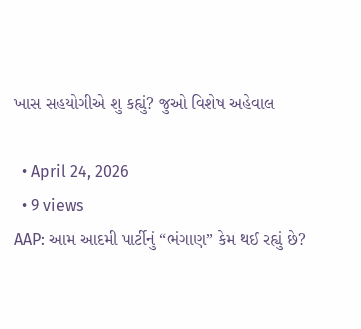ખાસ સહયોગીએ શુ કહ્યું? જુઓ વિશેષ અહેવાલ

  • April 24, 2026
  • 9 views
AAP: આમ આદમી પાર્ટીનું “ભંગાણ” કેમ થઈ રહ્યું છે?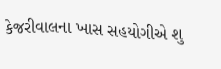કેજરીવાલના ખાસ સહયોગીએ શુ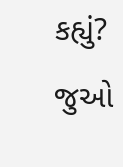કહ્યું? જુઓ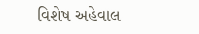વિશેષ અહેવાલ